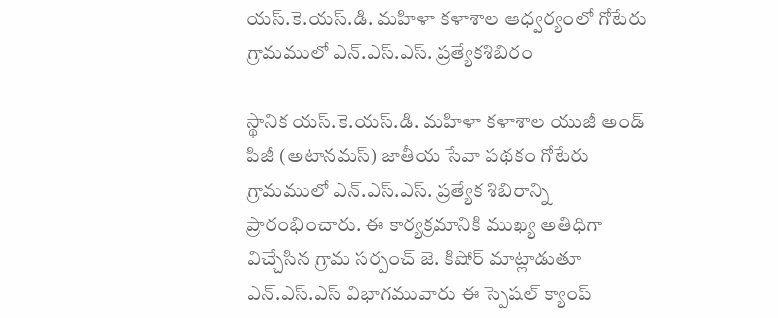యస్.కె.యస్.డి. మహిళా కళాశాల ఆధ్వర్యంలో గోటేరు గ్రామములో ఎన్.ఎస్.ఎస్. ప్రత్యేకశిబిరం

స్థానిక యస్.కె.యస్.డి. మహిళా కళాశాల యుజీ అండ్ పిజీ (అటానమస్) జాతీయ సేవా పథకం గోటేరు గ్రామములో ఎన్.ఎస్.ఎస్. ప్రత్యేక శిబిరాన్ని ప్రారంభించారు. ఈ కార్యక్రమానికి ముఖ్య అతిధిగా విచ్చేసిన గ్రామ సర్పంచ్ జె. కిషోర్ మాట్లాడుతూ ఎన్.ఎస్.ఎస్ విభాగమువారు ఈ స్పెషల్ క్యాంప్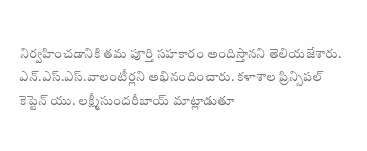నిర్వహించడానికి తమ పూర్తి సహకారం అందిస్తానని తెలియజేశారు. ఎన్.ఎస్.ఎస్.వాలంటీర్లని అభినందించారు. కళాశాల ప్రిన్సిపల్ కెప్టెన్ యు. లక్ష్మీసుందరీబాయ్ మాట్లాడుతూ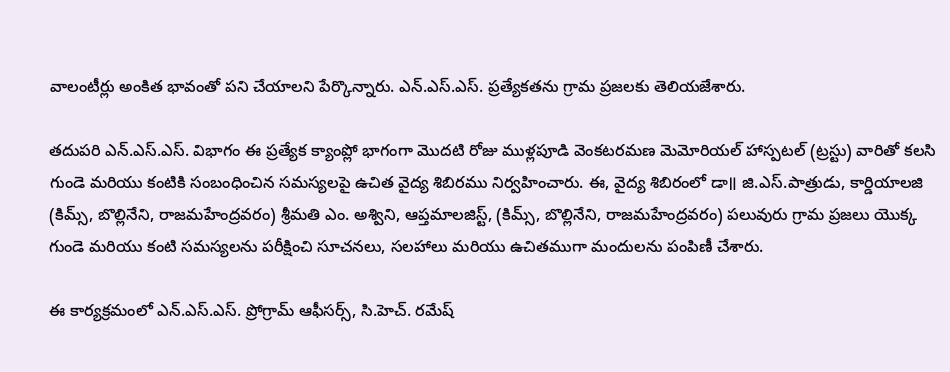వాలంటీర్లు అంకిత భావంతో పని చేయాలని పేర్కొన్నారు. ఎన్.ఎస్.ఎస్. ప్రత్యేకతను గ్రామ ప్రజలకు తెలియజేశారు.

తదుపరి ఎన్.ఎస్.ఎస్. విభాగం ఈ ప్రత్యేక క్యాంప్లో భాగంగా మొదటి రోజు ముళ్లపూడి వెంకటరమణ మెమోరియల్ హాస్పటల్ (ట్రస్టు) వారితో కలసి గుండె మరియు కంటికి సంబంధించిన సమస్యలపై ఉచిత వైద్య శిబిరము నిర్వహించారు. ఈ, వైద్య శిబిరంలో డా॥ జి.ఎస్.పాత్రుడు, కార్డియాలజి (కిమ్స్, బొల్లినేని, రాజమహేంద్రవరం) శ్రీమతి ఎం. అశ్విని, ఆప్తమాలజిస్ట్, (కిమ్స్, బొల్లినేని, రాజమహేంద్రవరం) పలువురు గ్రామ ప్రజలు యొక్క గుండె మరియు కంటి సమస్యలను పరీక్షించి సూచనలు, సలహాలు మరియు ఉచితముగా మందులను పంపిణీ చేశారు.

ఈ కార్యక్రమంలో ఎన్.ఎస్.ఎస్. ప్రోగ్రామ్ ఆఫీసర్స్, సి.హెచ్. రమేష్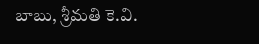బాబు, శ్రీమతి కె.వి.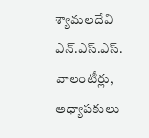శ్యామలదేవి ఎన్.ఎస్.ఎస్. వాలంటీర్లు, అధ్యాపకులు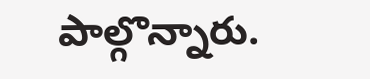పాల్గొన్నారు.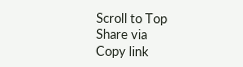Scroll to Top
Share via
Copy link